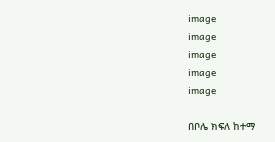image
image
image
image
image

በቦሌ ክፍለ ከተማ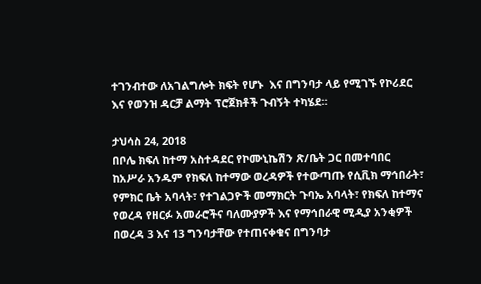ተገንብተው ለአገልግሎት ክፍት የሆኑ  እና በግንባታ ላይ የሚገኙ የኮሪደር እና የወንዝ ዳርቻ ልማት ፕሮጀክቶች ጉብኝት ተካሄደ።

ታህሳስ 24, 2018
በቦሌ ክፍለ ከተማ አስተዳደር የኮሙኒኬሽን ጽ/ቤት ጋር በመተባበር  ከአሥራ አንዱም የክፍለ ከተማው ወረዳዎች የተውጣጡ የሲቪክ ማኅበራት፣ የምክር ቤት አባላት፣ የተገልጋዮች መማክርት ጉባኤ አባላት፣ የክፍለ ከተማና የወረዳ የዘርፉ አመራሮችና ባለሙያዎች እና የማኅበራዊ ሚዲያ አንቂዎች በወረዳ 3 እና 13 ግንባታቸው የተጠናቀቁና በግንባታ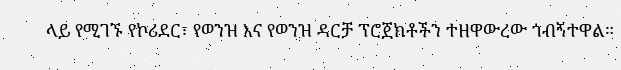ላይ የሚገኙ የኮሪደር፣ የወንዝ እና የወንዝ ዳርቻ ፕሮጀክቶችን ተዘዋውረው ጎብኝተዋል።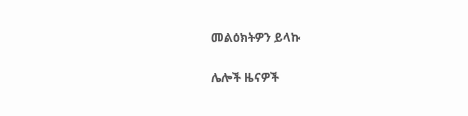መልዕክትዎን ይላኩ

ሌሎች ዜናዎች